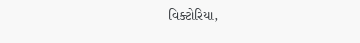વિક્ટોરિયા,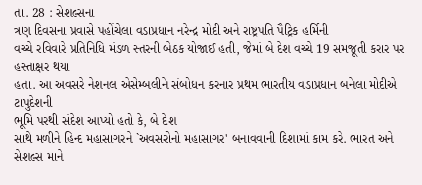તા. 28 : સેશલ્સના
ત્રણ દિવસના પ્રવાસે પહોંચેલા વડાપ્રધાન નરેન્દ્ર મોદી અને રાષ્ટ્રપતિ પૈટ્રિક હર્મિની
વચ્ચે રવિવારે પ્રતિનિધિ મંડળ સ્તરની બેઠક યોજાઈ હતી, જેમાં બે દેશ વચ્ચે 19 સમજૂતી કરાર પર હસ્તાક્ષર થયા
હતા. આ અવસરે નેશનલ એસેમ્બલીને સંબોધન કરનાર પ્રથમ ભારતીય વડાપ્રધાન બનેલા મોદીએ ટાપુદેશની
ભૂમિ પરથી સંદેશ આપ્યો હતો કે, બે દેશ
સાથે મળીને હિન્દ મહાસાગરને `અવસરોનો મહાસાગર' બનાવવાની દિશામાં કામ કરે. ભારત અને સેશલ્સ માને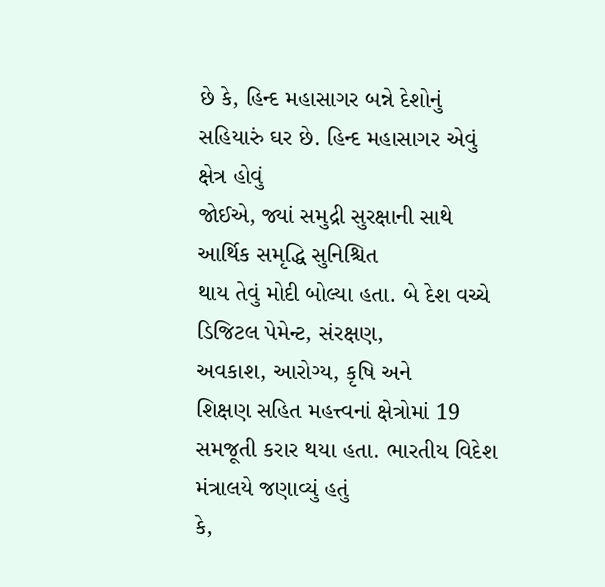છે કે, હિન્દ મહાસાગર બન્ને દેશોનું સહિયારું ઘર છે. હિન્દ મહાસાગર એવું ક્ષેત્ર હોવું
જોઈએ, જ્યાં સમુદ્રી સુરક્ષાની સાથે આર્થિક સમૃદ્ધિ સુનિશ્ચિત
થાય તેવું મોદી બોલ્યા હતા. બે દેશ વચ્ચે ડિજિટલ પેમેન્ટ, સંરક્ષણ,
અવકાશ, આરોગ્ય, કૃષિ અને
શિક્ષણ સહિત મહત્ત્વનાં ક્ષેત્રોમાં 19 સમજૂતી કરાર થયા હતા. ભારતીય વિદેશ મંત્રાલયે જણાવ્યું હતું
કે,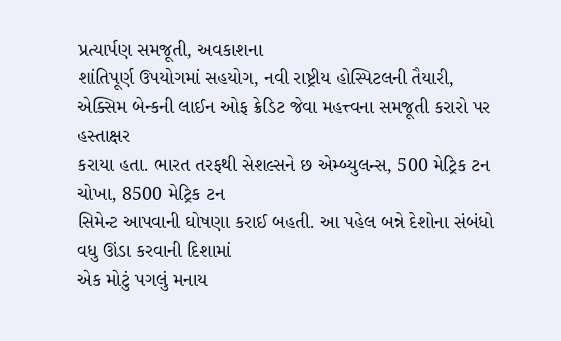પ્રત્યાર્પણ સમજૂતી, અવકાશના
શાંતિપૂર્ણ ઉપયોગમાં સહયોગ, નવી રાષ્ટ્રીય હોસ્પિટલની તૈયારી,
એક્સિમ બેન્કની લાઈન ઓફ ક્રેડિટ જેવા મહત્ત્વના સમજૂતી કરારો પર હસ્તાક્ષર
કરાયા હતા. ભારત તરફથી સેશલ્સને છ એમ્બ્યુલન્સ, 500 મેટ્રિક ટન ચોખા, 8500 મેટ્રિક ટન
સિમેન્ટ આપવાની ઘોષણા કરાઈ બહતી. આ પહેલ બન્ને દેશોના સંબંધો વધુ ઊંડા કરવાની દિશામાં
એક મોટું પગલું મનાય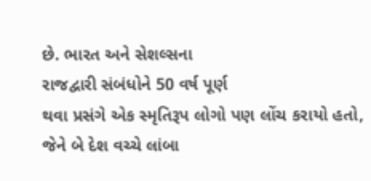છે. ભારત અને સેશલ્સના
રાજદ્વારી સંબંધોને 50 વર્ષ પૂર્ણ
થવા પ્રસંગે એક સ્મૃતિરૂપ લોગો પણ લોંચ કરાયો હતો,
જેને બે દેશ વચ્ચે લાંબા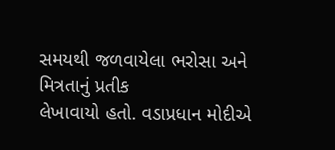સમયથી જળવાયેલા ભરોસા અને મિત્રતાનું પ્રતીક
લેખાવાયો હતો. વડાપ્રધાન મોદીએ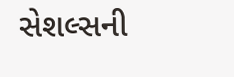સેશલ્સની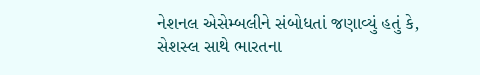નેશનલ એસેમ્બલીને સંબોધતાં જણાવ્યું હતું કે,
સેશસ્લ સાથે ભારતના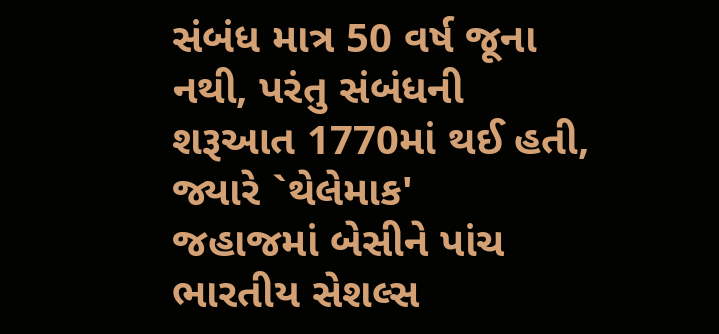સંબંધ માત્ર 50 વર્ષ જૂના નથી, પરંતુ સંબંધની શરૂઆત 1770માં થઈ હતી, જ્યારે `થેલેમાક'
જહાજમાં બેસીને પાંચ ભારતીય સેશલ્સ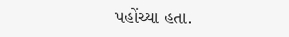પહોંચ્યા હતા.